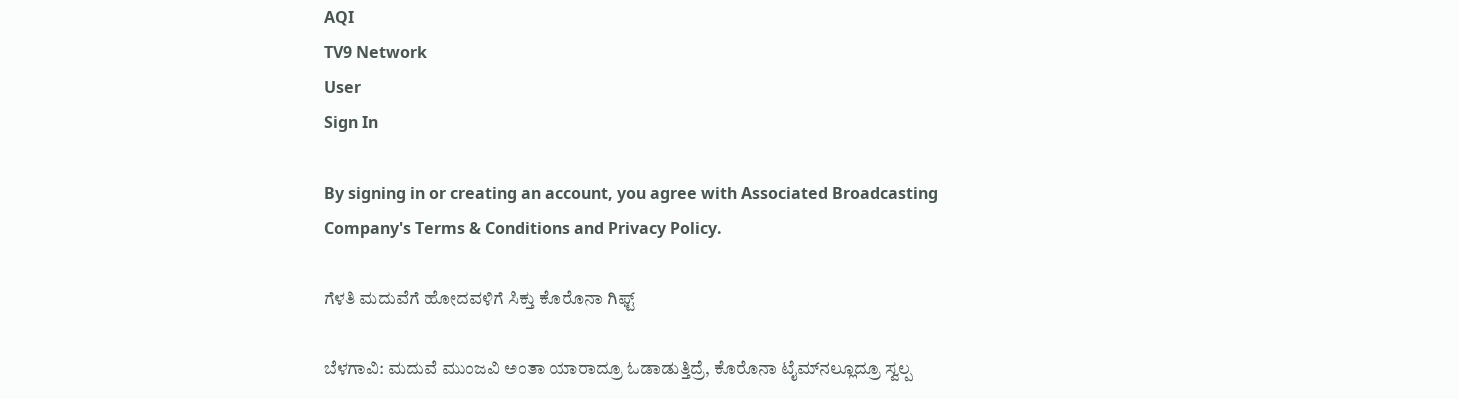AQI
TV9 Network
User
Sign In

By signing in or creating an account, you agree with Associated Broadcasting Company's Terms & Conditions and Privacy Policy.

ಗೆಳತಿ ಮದುವೆಗೆ ಹೋದವಳಿಗೆ ಸಿಕ್ತು ಕೊರೊನಾ ಗಿಫ್ಟ್‌

ಬೆಳಗಾವಿ: ಮದುವೆ ಮುಂಜವಿ ಅಂತಾ ಯಾರಾದ್ರೂ ಓಡಾಡುತ್ತಿದ್ರೆ, ಕೊರೊನಾ ಟೈಮ್‌ನಲ್ಲೂದ್ರೂ ಸ್ವಲ್ಪ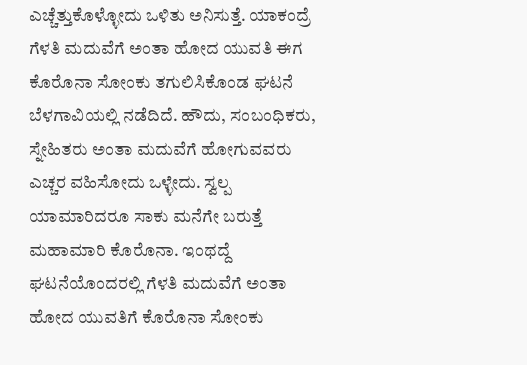ಎಚ್ಚೆತ್ತುಕೊಳ್ಳೋದು ಒಳಿತು ಅನಿಸುತ್ತೆ. ಯಾಕಂದ್ರೆ ಗೆಳತಿ ಮದುವೆಗೆ ಅಂತಾ ಹೋದ ಯುವತಿ ಈಗ ಕೊರೊನಾ ಸೋಂಕು ತಗುಲಿಸಿಕೊಂಡ ಘಟನೆ ಬೆಳಗಾವಿಯಲ್ಲಿ ನಡೆದಿದೆ. ಹೌದು, ಸಂಬಂಧಿಕರು, ಸ್ನೇಹಿತರು ಅಂತಾ ಮದುವೆಗೆ ಹೋಗುವವರು ಎಚ್ಚರ ವಹಿಸೋದು ಒಳ್ಳೇದು. ಸ್ವಲ್ಪ ಯಾಮಾರಿದರೂ ಸಾಕು ಮನೆಗೇ ಬರುತ್ತೆ ಮಹಾಮಾರಿ ಕೊರೊನಾ. ಇಂಥದ್ದೆ ಘಟನೆಯೊಂದರಲ್ಲಿ ಗೆಳತಿ ಮದುವೆಗೆ ಅಂತಾ ಹೋದ ಯುವತಿಗೆ ಕೊರೊನಾ ಸೋಂಕು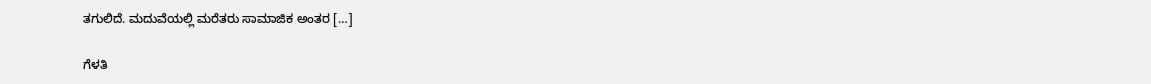ತಗುಲಿದೆ. ಮದುವೆಯಲ್ಲಿ ಮರೆತರು ಸಾಮಾಜಿಕ ಅಂತರ […]

ಗೆಳತಿ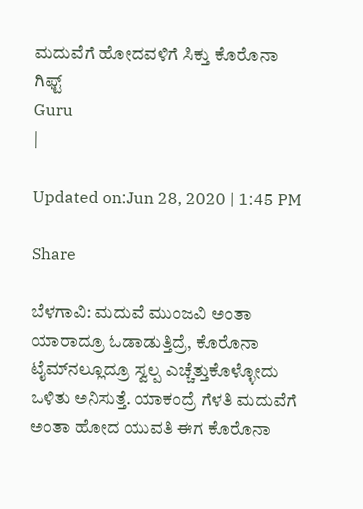ಮದುವೆಗೆ ಹೋದವಳಿಗೆ ಸಿಕ್ತು ಕೊರೊನಾ ಗಿಫ್ಟ್‌
Guru
|

Updated on:Jun 28, 2020 | 1:45 PM

Share

ಬೆಳಗಾವಿ: ಮದುವೆ ಮುಂಜವಿ ಅಂತಾ ಯಾರಾದ್ರೂ ಓಡಾಡುತ್ತಿದ್ರೆ, ಕೊರೊನಾ ಟೈಮ್‌ನಲ್ಲೂದ್ರೂ ಸ್ವಲ್ಪ ಎಚ್ಚೆತ್ತುಕೊಳ್ಳೋದು ಒಳಿತು ಅನಿಸುತ್ತೆ. ಯಾಕಂದ್ರೆ ಗೆಳತಿ ಮದುವೆಗೆ ಅಂತಾ ಹೋದ ಯುವತಿ ಈಗ ಕೊರೊನಾ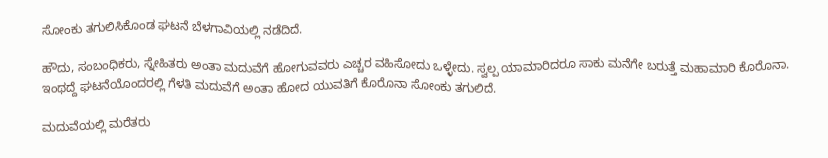ಸೋಂಕು ತಗುಲಿಸಿಕೊಂಡ ಘಟನೆ ಬೆಳಗಾವಿಯಲ್ಲಿ ನಡೆದಿದೆ.

ಹೌದು, ಸಂಬಂಧಿಕರು, ಸ್ನೇಹಿತರು ಅಂತಾ ಮದುವೆಗೆ ಹೋಗುವವರು ಎಚ್ಚರ ವಹಿಸೋದು ಒಳ್ಳೇದು. ಸ್ವಲ್ಪ ಯಾಮಾರಿದರೂ ಸಾಕು ಮನೆಗೇ ಬರುತ್ತೆ ಮಹಾಮಾರಿ ಕೊರೊನಾ. ಇಂಥದ್ದೆ ಘಟನೆಯೊಂದರಲ್ಲಿ ಗೆಳತಿ ಮದುವೆಗೆ ಅಂತಾ ಹೋದ ಯುವತಿಗೆ ಕೊರೊನಾ ಸೋಂಕು ತಗುಲಿದೆ.

ಮದುವೆಯಲ್ಲಿ ಮರೆತರು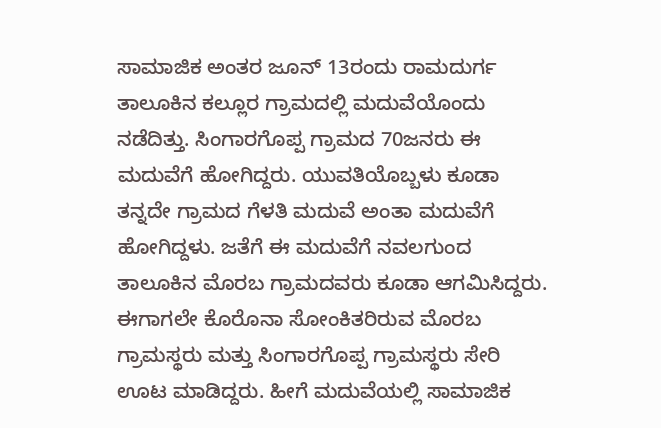ಸಾಮಾಜಿಕ ಅಂತರ ಜೂನ್ 13ರಂದು ರಾಮದುರ್ಗ ತಾಲೂಕಿನ ಕಲ್ಲೂರ ಗ್ರಾಮದಲ್ಲಿ ಮದುವೆಯೊಂದು ನಡೆದಿತ್ತು. ಸಿಂಗಾರಗೊಪ್ಪ ಗ್ರಾಮದ 70ಜನರು ಈ ಮದುವೆಗೆ ಹೋಗಿದ್ದರು. ಯುವತಿಯೊಬ್ಬಳು ಕೂಡಾ ತನ್ನದೇ ಗ್ರಾಮದ ಗೆಳತಿ‌ ಮದುವೆ ಅಂತಾ ಮದುವೆಗೆ ಹೋಗಿದ್ದಳು. ಜತೆಗೆ ಈ ಮದುವೆಗೆ ನವಲಗುಂದ ತಾಲೂಕಿನ ಮೊರಬ ಗ್ರಾಮದವರು ಕೂಡಾ ಆಗಮಿಸಿದ್ದರು. ಈಗಾಗಲೇ ಕೊರೊನಾ ಸೋಂಕಿತರಿರುವ ಮೊರಬ ಗ್ರಾಮಸ್ಥರು ಮತ್ತು ಸಿಂಗಾರಗೊಪ್ಪ ಗ್ರಾಮಸ್ಥರು ಸೇರಿ ಊಟ ಮಾಡಿದ್ದರು. ಹೀಗೆ ಮದುವೆಯಲ್ಲಿ ಸಾಮಾಜಿಕ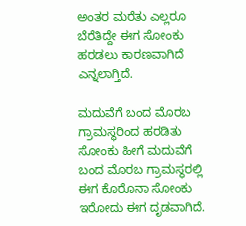ಅಂತರ ಮರೆತು ಎಲ್ಲರೂ ಬೆರೆತಿದ್ದೇ ಈಗ ಸೋಂಕು ಹರಡಲು ಕಾರಣವಾಗಿದೆ ಎನ್ನಲಾಗ್ತಿದೆ.

ಮದುವೆಗೆ ಬಂದ ಮೊರಬ ಗ್ರಾಮಸ್ಥರಿಂದ ಹರಡಿತು ಸೋಂಕು ಹೀಗೆ ಮದುವೆಗೆ ಬಂದ ಮೊರಬ ಗ್ರಾಮಸ್ಥರಲ್ಲಿ ಈಗ ಕೊರೊನಾ ಸೋಂಕು ಇರೋದು ಈಗ ದೃಡವಾಗಿದೆ.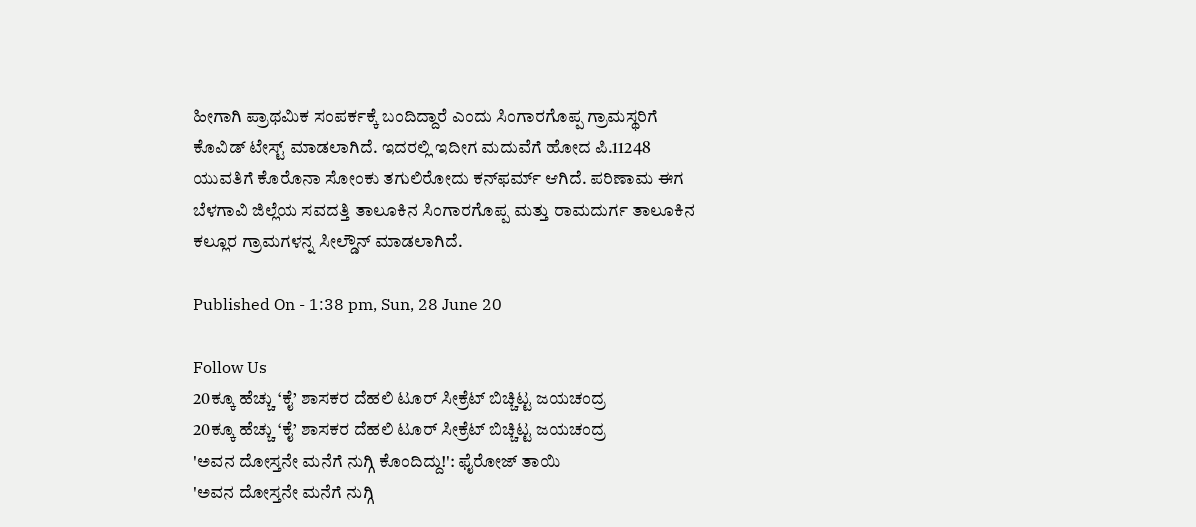ಹೀಗಾಗಿ ಪ್ರಾಥಮಿಕ ಸಂಪರ್ಕಕ್ಕೆ ಬಂದಿದ್ದಾರೆ ಎಂದು ಸಿಂಗಾರಗೊಪ್ಪ ಗ್ರಾಮಸ್ಥರಿಗೆ ಕೊವಿಡ್ ಟೇಸ್ಟ್ ಮಾಡಲಾಗಿದೆ. ಇದರಲ್ಲಿ ಇದೀಗ ಮದುವೆಗೆ ಹೋದ ಪಿ.11248 ಯುವತಿಗೆ ಕೊರೊನಾ ಸೋಂಕು ತಗುಲಿರೋದು ಕನ್‌ಫರ್ಮ್‌ ಆಗಿದೆ. ಪರಿಣಾಮ ಈಗ ಬೆಳಗಾವಿ ಜಿಲ್ಲೆಯ ಸವದತ್ತಿ ತಾಲೂಕಿನ ಸಿಂಗಾರಗೊಪ್ಪ ಮತ್ತು ರಾಮದುರ್ಗ ತಾಲೂಕಿನ ಕಲ್ಲೂರ ಗ್ರಾಮಗಳನ್ನ ಸೀಲ್ಡೌನ್ ಮಾಡಲಾಗಿದೆ.

Published On - 1:38 pm, Sun, 28 June 20

Follow Us
20ಕ್ಕೂ ಹೆಚ್ಚು ‘ಕೈ’ ಶಾಸಕರ ದೆಹಲಿ ಟೂರ್ ಸೀಕ್ರೆಟ್ ಬಿಚ್ಚಿಟ್ಟ ಜಯಚಂದ್ರ
20ಕ್ಕೂ ಹೆಚ್ಚು ‘ಕೈ’ ಶಾಸಕರ ದೆಹಲಿ ಟೂರ್ ಸೀಕ್ರೆಟ್ ಬಿಚ್ಚಿಟ್ಟ ಜಯಚಂದ್ರ
'ಅವನ ದೋಸ್ತನೇ ಮನೆಗೆ ನುಗ್ಗಿ ಕೊಂದಿದ್ದು!': ಫೈರೋಜ್ ತಾಯಿ
'ಅವನ ದೋಸ್ತನೇ ಮನೆಗೆ ನುಗ್ಗಿ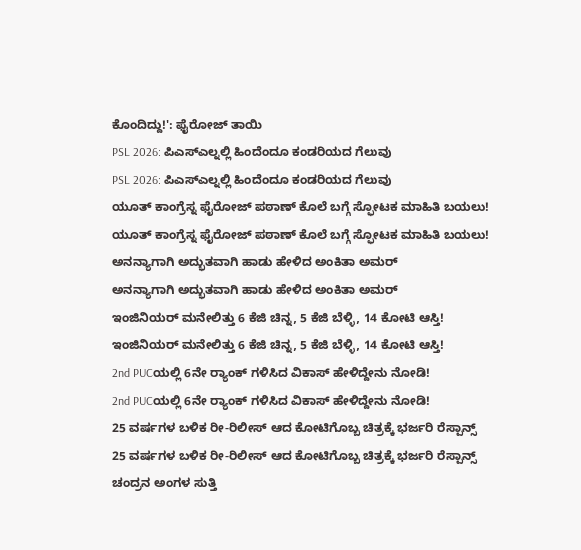ಕೊಂದಿದ್ದು!': ಫೈರೋಜ್ ತಾಯಿ
PSL 2026: ಪಿಎಸ್ಎಲ್ನಲ್ಲಿ ಹಿಂದೆಂದೂ ಕಂಡರಿಯದ ಗೆಲುವು
PSL 2026: ಪಿಎಸ್ಎಲ್ನಲ್ಲಿ ಹಿಂದೆಂದೂ ಕಂಡರಿಯದ ಗೆಲುವು
ಯೂತ್ ಕಾಂಗ್ರೆಸ್ನ ಫೈರೋಜ್ ಪಠಾಣ್ ಕೊಲೆ ಬಗ್ಗೆ ಸ್ಫೋಟಕ ಮಾಹಿತಿ ಬಯಲು!
ಯೂತ್ ಕಾಂಗ್ರೆಸ್ನ ಫೈರೋಜ್ ಪಠಾಣ್ ಕೊಲೆ ಬಗ್ಗೆ ಸ್ಫೋಟಕ ಮಾಹಿತಿ ಬಯಲು!
ಅನನ್ಯಾಗಾಗಿ ಅದ್ಭುತವಾಗಿ ಹಾಡು ಹೇಳಿದ ಅಂಕಿತಾ ಅಮರ್
ಅನನ್ಯಾಗಾಗಿ ಅದ್ಭುತವಾಗಿ ಹಾಡು ಹೇಳಿದ ಅಂಕಿತಾ ಅಮರ್
ಇಂಜಿನಿಯರ್ ಮನೇಲಿತ್ತು 6 ಕೆಜಿ ಚಿನ್ನ, 5 ಕೆಜಿ ಬೆಳ್ಳಿ, 14 ಕೋಟಿ ಆಸ್ತಿ!
ಇಂಜಿನಿಯರ್ ಮನೇಲಿತ್ತು 6 ಕೆಜಿ ಚಿನ್ನ, 5 ಕೆಜಿ ಬೆಳ್ಳಿ, 14 ಕೋಟಿ ಆಸ್ತಿ!
2nd PUCಯಲ್ಲಿ 6ನೇ ರ‍್ಯಾಂಕ್ ಗಳಿಸಿದ ವಿಕಾಸ್ ಹೇಳಿದ್ದೇನು ನೋಡಿ!
2nd PUCಯಲ್ಲಿ 6ನೇ ರ‍್ಯಾಂಕ್ ಗಳಿಸಿದ ವಿಕಾಸ್ ಹೇಳಿದ್ದೇನು ನೋಡಿ!
25 ವರ್ಷಗಳ ಬಳಿಕ ರೀ-ರಿಲೀಸ್ ಆದ ಕೋಟಿಗೊಬ್ಬ ಚಿತ್ರಕ್ಕೆ ಭರ್ಜರಿ ರೆಸ್ಪಾನ್ಸ್
25 ವರ್ಷಗಳ ಬಳಿಕ ರೀ-ರಿಲೀಸ್ ಆದ ಕೋಟಿಗೊಬ್ಬ ಚಿತ್ರಕ್ಕೆ ಭರ್ಜರಿ ರೆಸ್ಪಾನ್ಸ್
ಚಂದ್ರನ ಅಂಗಳ ಸುತ್ತಿ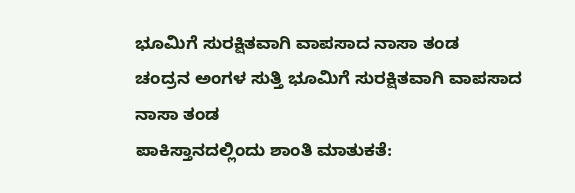ಭೂಮಿಗೆ ಸುರಕ್ಷಿತವಾಗಿ ವಾಪಸಾದ ನಾಸಾ ತಂಡ
ಚಂದ್ರನ ಅಂಗಳ ಸುತ್ತಿ ಭೂಮಿಗೆ ಸುರಕ್ಷಿತವಾಗಿ ವಾಪಸಾದ ನಾಸಾ ತಂಡ
ಪಾಕಿಸ್ತಾನದಲ್ಲಿಂದು ಶಾಂತಿ ಮಾತುಕತೆ: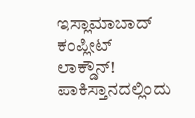ಇಸ್ಲಾಮಾಬಾದ್ ಕಂಪ್ಲೀಟ್ ಲಾಕ್ಡೌನ್!
ಪಾಕಿಸ್ತಾನದಲ್ಲಿಂದು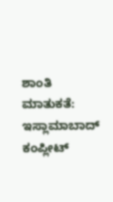ಶಾಂತಿ ಮಾತುಕತೆ: ಇಸ್ಲಾಮಾಬಾದ್ ಕಂಪ್ಲೀಟ್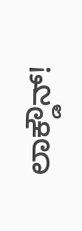ಲಾಕ್ಡೌನ್!